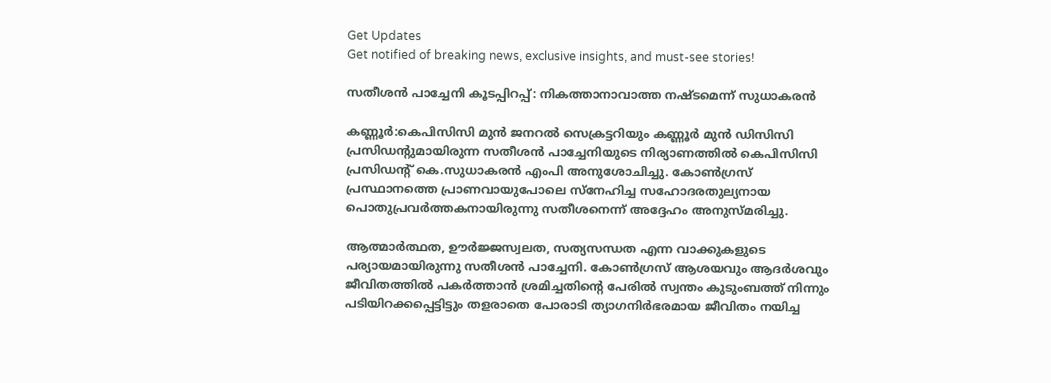Get Updates
Get notified of breaking news, exclusive insights, and must-see stories!

സതീശന്‍ പാച്ചേനി കൂടപ്പിറപ്പ്: നികത്താനാവാത്ത നഷ്ടമെന്ന് സുധാകരന്‍

കണ്ണൂര്‍:കെപിസിസി മുന്‍ ജനറല്‍ സെക്രട്ടറിയും കണ്ണൂര്‍ മുന്‍ ഡിസിസി പ്രസിഡന്റുമായിരുന്ന സതീശന്‍ പാച്ചേനിയുടെ നിര്യാണത്തില്‍ കെപിസിസി പ്രസിഡന്റ് കെ.സുധാകരന്‍ എംപി അനുശോചിച്ചു. കോണ്‍ഗ്രസ് പ്രസ്ഥാനത്തെ പ്രാണവായുപോലെ സ്നേഹിച്ച സഹോദരതുല്യനായ പൊതുപ്രവര്‍ത്തകനായിരുന്നു സതീശനെന്ന് അദ്ദേഹം അനുസ്മരിച്ചു.

ആത്മാര്‍ത്ഥത, ഊര്‍ജ്ജസ്വലത, സത്യസന്ധത എന്ന വാക്കുകളുടെ പര്യായമായിരുന്നു സതീശന്‍ പാച്ചേനി. കോണ്‍ഗ്രസ് ആശയവും ആദര്‍ശവും ജീവിതത്തില്‍ പകര്‍ത്താന്‍ ശ്രമിച്ചതിന്റെ പേരില്‍ സ്വന്തം കുടുംബത്ത് നിന്നും പടിയിറക്കപ്പെട്ടിട്ടും തളരാതെ പോരാടി ത്യാഗനിര്‍ഭരമായ ജീവിതം നയിച്ച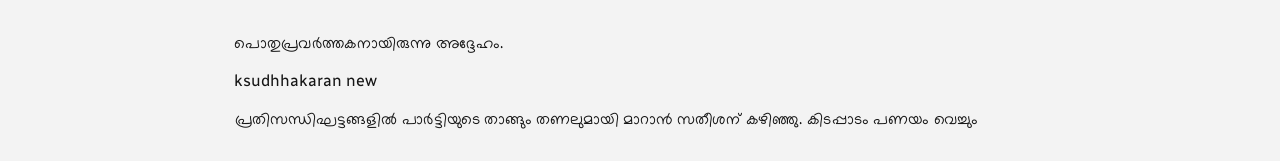പൊതുപ്രവര്‍ത്തകനായിരുന്നു അദ്ദേഹം.

ksudhhakaran new

പ്രതിസന്ധിഘട്ടങ്ങളില്‍ പാര്‍ട്ടിയുടെ താങ്ങും തണലുമായി മാറാന്‍ സതീശന് കഴിഞ്ഞു. കിടപ്പാടം പണയം വെച്ചും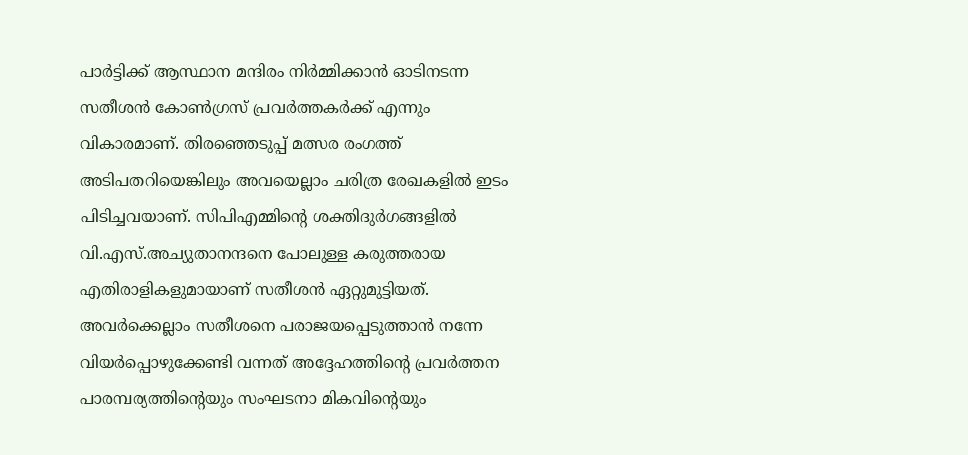പാര്‍ട്ടിക്ക് ആസ്ഥാന മന്ദിരം നിര്‍മ്മിക്കാന്‍ ഓടിനടന്ന സതീശന്‍ കോണ്‍ഗ്രസ് പ്രവര്‍ത്തകര്‍ക്ക് എന്നും വികാരമാണ്. തിരഞ്ഞെടുപ്പ് മത്സര രംഗത്ത് അടിപതറിയെങ്കിലും അവയെല്ലാം ചരിത്ര രേഖകളില്‍ ഇടം പിടിച്ചവയാണ്. സിപിഎമ്മിന്റെ ശക്തിദുര്‍ഗങ്ങളില്‍ വി.എസ്.അച്യുതാനന്ദനെ പോലുള്ള കരുത്തരായ എതിരാളികളുമായാണ് സതീശന്‍ ഏറ്റുമുട്ടിയത്. അവര്‍ക്കെല്ലാം സതീശനെ പരാജയപ്പെടുത്താന്‍ നന്നേ വിയര്‍പ്പൊഴുക്കേണ്ടി വന്നത് അദ്ദേഹത്തിന്റെ പ്രവര്‍ത്തന പാരമ്പര്യത്തിന്റെയും സംഘടനാ മികവിന്റെയും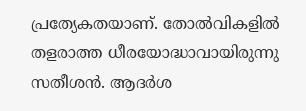പ്രത്യേകതയാണ്. തോല്‍വികളില്‍ തളരാത്ത ധീരയോദ്ധാവായിരുന്നു സതീശന്‍. ആദര്‍ശ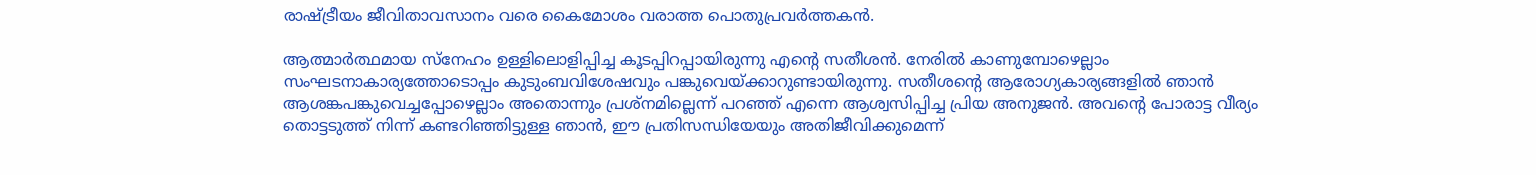രാഷ്ട്രീയം ജീവിതാവസാനം വരെ കൈമോശം വരാത്ത പൊതുപ്രവര്‍ത്തകന്‍.

ആത്മാര്‍ത്ഥമായ സ്നേഹം ഉള്ളിലൊളിപ്പിച്ച കൂടപ്പിറപ്പായിരുന്നു എന്റെ സതീശന്‍. നേരില്‍ കാണുമ്പോഴെല്ലാം സംഘടനാകാര്യത്തോടൊപ്പം കുടുംബവിശേഷവും പങ്കുവെയ്ക്കാറുണ്ടായിരുന്നു. സതീശന്റെ ആരോഗ്യകാര്യങ്ങളില്‍ ഞാന്‍ ആശങ്കപങ്കുവെച്ചപ്പോഴെല്ലാം അതൊന്നും പ്രശ്നമില്ലെന്ന് പറഞ്ഞ് എന്നെ ആശ്വസിപ്പിച്ച പ്രിയ അനുജന്‍. അവന്റെ പോരാട്ട വീര്യം തൊട്ടടുത്ത് നിന്ന് കണ്ടറിഞ്ഞിട്ടുള്ള ഞാന്‍, ഈ പ്രതിസന്ധിയേയും അതിജീവിക്കുമെന്ന്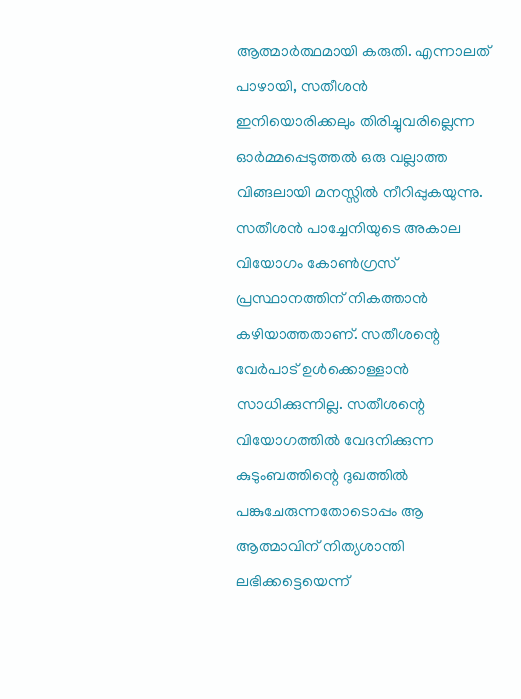ആത്മാര്‍ത്ഥമായി കരുതി. എന്നാലത് പാഴായി, സതീശന്‍ ഇനിയൊരിക്കലും തിരിച്ചുവരില്ലെന്ന ഓര്‍മ്മപ്പെടുത്തല്‍ ഒരു വല്ലാത്ത വിങ്ങലായി മനസ്സില്‍ നീറിപ്പുകയുന്നു. സതീശന്‍ പാച്ചേനിയുടെ അകാല വിയോഗം കോണ്‍ഗ്രസ് പ്രസ്ഥാനത്തിന് നികത്താന്‍ കഴിയാത്തതാണ്. സതീശന്റെ വേര്‍പാട് ഉള്‍ക്കൊള്ളാന്‍ സാധിക്കുന്നില്ല. സതീശന്റെ വിയോഗത്തില്‍ വേദനിക്കുന്ന കുടുംബത്തിന്റെ ദുഖത്തില്‍ പങ്കുചേരുന്നതോടൊപ്പം ആ ആത്മാവിന് നിത്യശാന്തി ലഭിക്കട്ടെയെന്ന്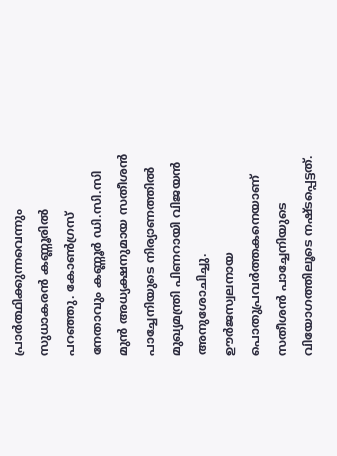പ്രാര്‍ത്ഥിക്കുന്നവെന്നും സുധാകരന്‍ കണ്ണൂരില്‍ പറഞ്ഞു. കോണ്‍ഗ്രസ് നേതാവും കണ്ണൂര്‍ ഡി.സി.സി മുന്‍ അധ്യക്ഷനുമായ സതീശന്‍ പാച്ചേനിയുടെ നിര്യാണത്തില്‍ മുഖ്യമന്ത്രി പിണറായി വിജയന്‍ അനുശോചിച്ചു. ഊര്‍ജസ്വലനായ പൊതുപ്രവര്‍ത്തകനെയാണ് സതീശന്‍ പാച്ചേനിയുടെ വിയോഗത്തിലൂടെ നഷ്ടപ്പെട്ടത്.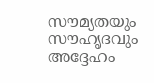സൗമ്യതയും സൗഹൃദവും അദ്ദേഹം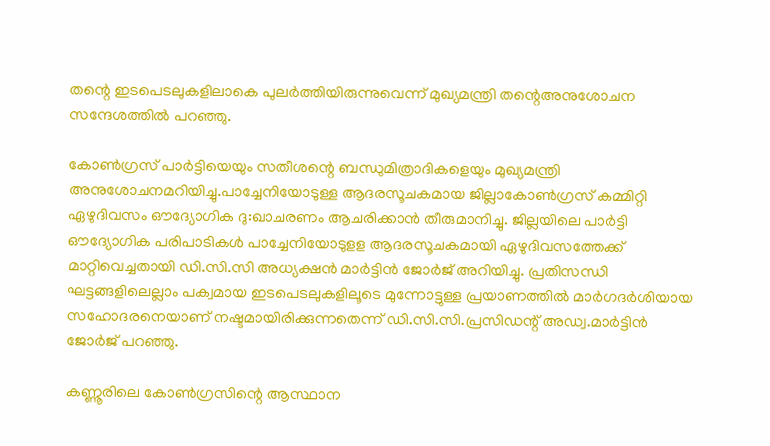തന്റെ ഇടപെടലുകളിലാകെ പുലര്‍ത്തിയിരുന്നുവെന്ന് മുഖ്യമന്ത്രി തന്റെഅനുശോചന സന്ദേശത്തില്‍ പറഞ്ഞു.

കോണ്‍ഗ്രസ് പാര്‍ട്ടിയെയും സതീശന്റെ ബന്ധുമിത്രാദികളെയും മുഖ്യമന്ത്രി അനുശോചനമറിയിച്ചു.പാച്ചേനിയോടുള്ള ആദരസൂചകമായ ജില്ലാകോണ്‍ഗ്രസ് കമ്മിറ്റി ഏഴുദിവസം ഔദ്യോഗിക ദു:ഖാചരണം ആചരിക്കാന്‍ തീരുമാനിച്ചു. ജില്ലയിലെ പാര്‍ട്ടി ഔദ്യോഗിക പരിപാടികള്‍ പാച്ചേനിയോടുളള ആദരസൂചകമായി ഏഴുദിവസത്തേക്ക് മാറ്റിവെച്ചതായി ഡി.സി.സി അധ്യക്ഷന്‍ മാര്‍ട്ടിന്‍ ജോര്‍ജ് അറിയിച്ചു. പ്രതിസന്ധി ഘട്ടങ്ങളിലെല്ലാം പക്വമായ ഇടപെടലുകളിലൂടെ മുന്നോട്ടുള്ള പ്രയാണത്തില്‍ മാര്‍ഗദര്‍ശിയായ സഹോദരനെയാണ് നഷ്ടമായിരിക്കുന്നതെന്ന് ഡി.സി.സി.പ്രസിഡന്റ് അഡ്വ.മാര്‍ട്ടിന്‍ ജോര്‍ജ് പറഞ്ഞു.

കണ്ണൂരിലെ കോണ്‍ഗ്രസിന്റെ ആസ്ഥാന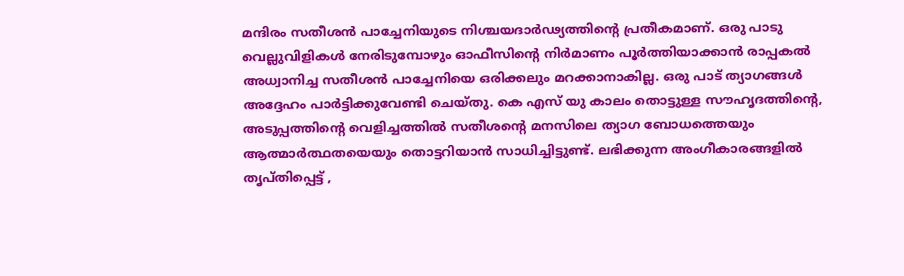മന്ദിരം സതീശന്‍ പാച്ചേനിയുടെ നിശ്ചയദാര്‍ഢ്യത്തിന്റെ പ്രതീകമാണ്. ഒരു പാടു വെല്ലുവിളികള്‍ നേരിടുമ്പോഴും ഓഫീസിന്റെ നിര്‍മാണം പൂര്‍ത്തിയാക്കാന്‍ രാപ്പകല്‍ അധ്വാനിച്ച സതീശന്‍ പാച്ചേനിയെ ഒരിക്കലും മറക്കാനാകില്ല. ഒരു പാട് ത്യാഗങ്ങള്‍ അദ്ദേഹം പാര്‍ട്ടിക്കുവേണ്ടി ചെയ്തു. കെ എസ് യു കാലം തൊട്ടുള്ള സൗഹൃദത്തിന്റെ, അടുപ്പത്തിന്റെ വെളിച്ചത്തില്‍ സതീശന്റെ മനസിലെ ത്യാഗ ബോധത്തെയും ആത്മാര്‍ത്ഥതയെയും തൊട്ടറിയാന്‍ സാധിച്ചിട്ടുണ്ട്. ലഭിക്കുന്ന അംഗീകാരങ്ങളില്‍ തൃപ്തിപ്പെട്ട് ,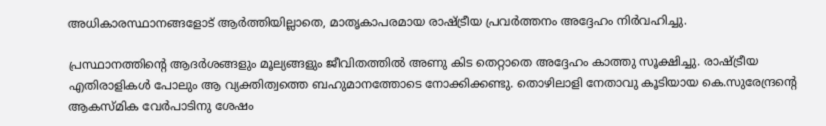അധികാരസ്ഥാനങ്ങളോട് ആര്‍ത്തിയില്ലാതെ, മാതൃകാപരമായ രാഷ്ട്രീയ പ്രവര്‍ത്തനം അദ്ദേഹം നിര്‍വഹിച്ചു.

പ്രസ്ഥാനത്തിന്റെ ആദര്‍ശങ്ങളും മൂല്യങ്ങളും ജീവിതത്തില്‍ അണു കിട തെറ്റാതെ അദ്ദേഹം കാത്തു സൂക്ഷിച്ചു. രാഷ്ട്രീയ എതിരാളികള്‍ പോലും ആ വ്യക്തിത്വത്തെ ബഹുമാനത്തോടെ നോക്കിക്കണ്ടു. തൊഴിലാളി നേതാവു കൂടിയായ കെ.സുരേന്ദ്രന്റെ ആകസ്മിക വേര്‍പാടിനു ശേഷം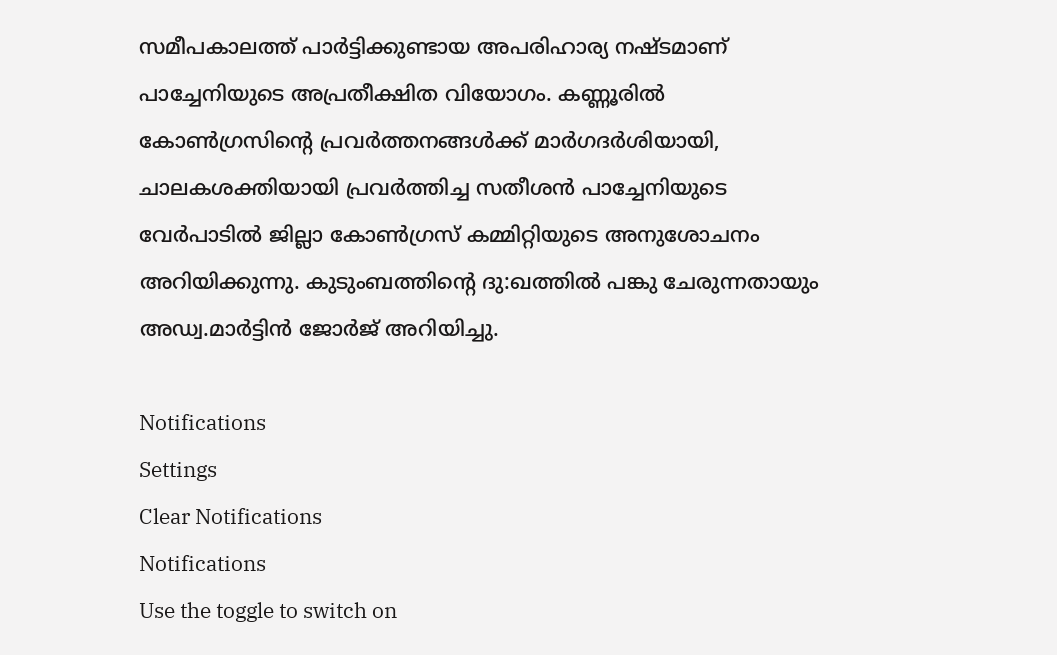സമീപകാലത്ത് പാര്‍ട്ടിക്കുണ്ടായ അപരിഹാര്യ നഷ്ടമാണ് പാച്ചേനിയുടെ അപ്രതീക്ഷിത വിയോഗം. കണ്ണൂരില്‍ കോണ്‍ഗ്രസിന്റെ പ്രവര്‍ത്തനങ്ങള്‍ക്ക് മാര്‍ഗദര്‍ശിയായി, ചാലകശക്തിയായി പ്രവര്‍ത്തിച്ച സതീശന്‍ പാച്ചേനിയുടെ വേര്‍പാടില്‍ ജില്ലാ കോണ്‍ഗ്രസ് കമ്മിറ്റിയുടെ അനുശോചനം അറിയിക്കുന്നു. കുടുംബത്തിന്റെ ദു:ഖത്തില്‍ പങ്കു ചേരുന്നതായും അഡ്വ.മാര്‍ട്ടിന്‍ ജോര്‍ജ് അറിയിച്ചു.

Notifications
Settings
Clear Notifications
Notifications
Use the toggle to switch on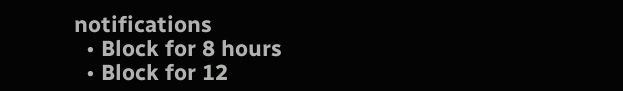notifications
  • Block for 8 hours
  • Block for 12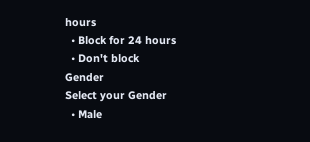hours
  • Block for 24 hours
  • Don't block
Gender
Select your Gender
  • Male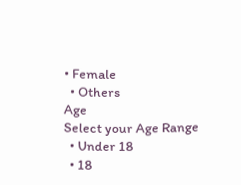• Female
  • Others
Age
Select your Age Range
  • Under 18
  • 18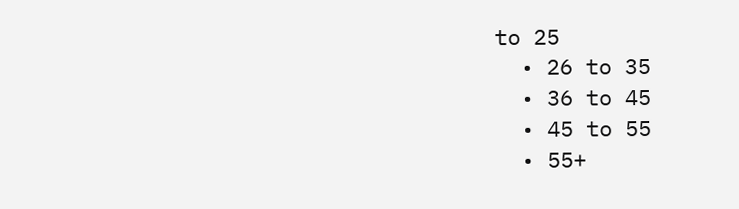to 25
  • 26 to 35
  • 36 to 45
  • 45 to 55
  • 55+